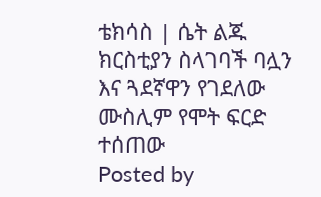ቴክሳስ | ሴት ልጁ ክርስቲያን ስላገባች ባሏን እና ጓደኛዋን የገደለው ሙስሊም የሞት ፍርድ ተሰጠው
Posted by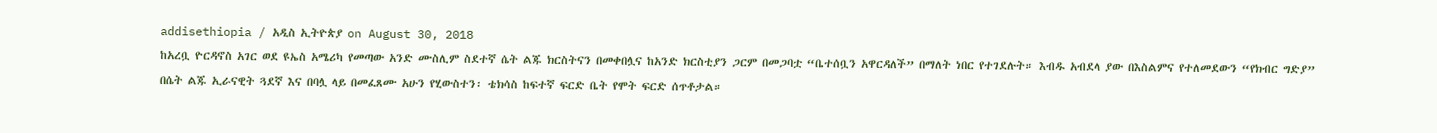addisethiopia / አዲስ ኢትዮጵያ on August 30, 2018
ከአረቧ ዮርዳኖስ አገር ወደ ዩኤስ አሜሪካ የመጣው አንድ ሙስሊም ስደተኛ ሴት ልጁ ክርስትናን በመቀበሏና ከአንድ ክርስቲያን ጋርም በመጋባቷ “ቤተሰቧን አዋርዳለች” በማለት ነበር የተገደሉት። እብዱ አብደላ ያው በእስልምና የተለመደውን “የክብር ግድያ” በሴት ልጁ ኢራናዊት ጓደኛ እና በባሏ ላይ በመፈጸሙ አሁን የሂውስተን፡ ቴክሳስ ከፍተኛ ፍርድ ቤት የሞት ፍርድ ሰጥቶታል።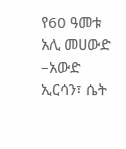የ60 ዓመቱ አሊ መሀውድ –አውድ ኢርሳን፣ ሴት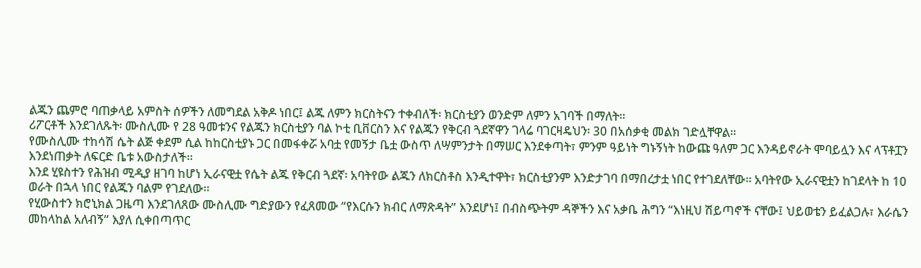ልጁን ጨምሮ ባጠቃላይ አምስት ሰዎችን ለመግደል አቅዶ ነበር፤ ልጁ ለምን ክርስትናን ተቀብለች፡ ክርስቲያን ወንድም ለምን አገባች በማለት።
ሪፖርቶች እንደገለጹት፡ ሙስሊሙ የ 28 ዓመቱንና የልጁን ክርስቲያን ባል ኮቲ ቢቨርስን እና የልጁን የቅርብ ጓደኛዋን ገላሬ ባገርዛዴህን፡ 30 በአሰቃቂ መልክ ገድሏቸዋል።
የሙስሊሙ ተከሳሽ ሴት ልጅ ቀደም ሲል ከከርስቲያኑ ጋር በመፋቀሯ አባቷ የመኝታ ቤቷ ውስጥ ለሣምንታት በማሠር እንደቀጣት፣ ምንም ዓይነት ግኑኝነት ከውጩ ዓለም ጋር እንዳይኖራት ሞባይሏን እና ላፕቶፗን እንደነጠቃት ለፍርድ ቤቱ አውስታለች።
እንደ ሂዩስተን የሕዝብ ሚዲያ ዘገባ ከሆነ ኢራናዊቷ የሴት ልጁ የቅርብ ጓደኛ፡ አባትየው ልጁን ለክርስቶስ እንዲተዋት፣ ክርስቲያንም እንድታገባ በማበረታቷ ነበር የተገደለቸው። አባትየው ኢራናዊቷን ከገደላት ከ 10 ወራት በኋላ ነበር የልጁን ባልም የገደለው።
የሂውስተን ክሮኒክል ጋዜጣ እንደገለጸው ሙስሊሙ ግድያውን የፈጸመው “የእርሱን ክብር ለማጽዳት” እንደሆነ፤ በብስጭትም ዳኞችን እና አቃቤ ሕግን “እነዚህ ሽይጣኖች ናቸው፤ ህይወቴን ይፈልጋሉ፣ እራሴን መከላከል አለብኝ” እያለ ሲቀበጣጥር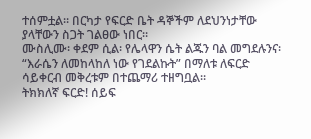ተሰምቷል። በርካታ የፍርድ ቤት ዳኞችም ለደህንነታቸው ያላቸውን ስጋት ገልፀው ነበር።
ሙስሊሙ፡ ቀደም ሲል፡ የሌላዋን ሴት ልጁን ባል መግደሉንና፡ “እራሴን ለመከላከለ ነው የገደልኩት” በማለቱ ለፍርድ ሳይቀርብ መቅረቱም በተጨማሪ ተዘግቧል።
ትክክለኛ ፍርድ! ሰይፍ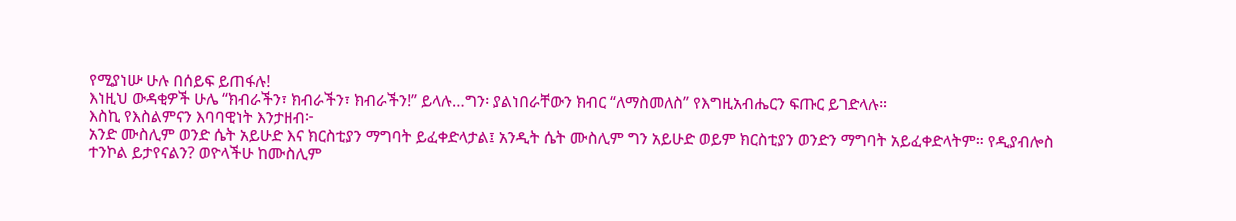የሚያነሡ ሁሉ በሰይፍ ይጠፋሉ!
እነዚህ ውዳቂዎች ሁሌ “ክብራችን፣ ክብራችን፣ ክብራችን!” ይላሉ…ግን፡ ያልነበራቸውን ክብር “ለማስመለስ” የእግዚአብሔርን ፍጡር ይገድላሉ።
እስኪ የእስልምናን እባባዊነት እንታዘብ፦
አንድ ሙስሊም ወንድ ሴት አይሁድ እና ክርስቲያን ማግባት ይፈቀድላታል፤ አንዲት ሴት ሙስሊም ግን አይሁድ ወይም ክርስቲያን ወንድን ማግባት አይፈቀድላትም። የዲያብሎስ ተንኮል ይታየናልን? ወዮላችሁ ከሙስሊም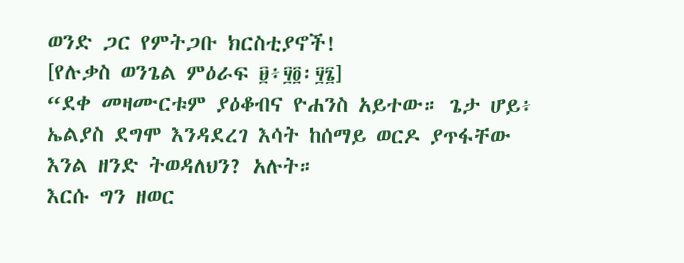ወንድ ጋር የምትጋቡ ክርስቲያኖች!
[የሉቃስ ወንጌል ምዕራፍ ፱፥፶፬፡፶፮]
“ደቀ መዛሙርቱም ያዕቆብና ዮሐንስ አይተው። ጌታ ሆይ፥ ኤልያስ ደግሞ እንዳደረገ እሳት ከሰማይ ወርዶ ያጥፋቸው እንል ዘንድ ትወዳለህን? አሉት።
እርሱ ግን ዘወር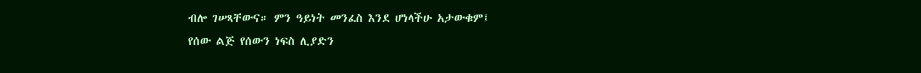ብሎ ገሠጻቸውና። ምን ዓይነት መንፈስ እንደ ሆነላችሁ አታውቁም፤
የሰው ልጅ የሰውን ነፍስ ሊያድን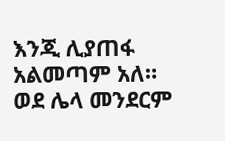እንጂ ሊያጠፋ አልመጣም አለ። ወደ ሌላ መንደርም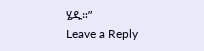ሄዱ።”
Leave a Reply